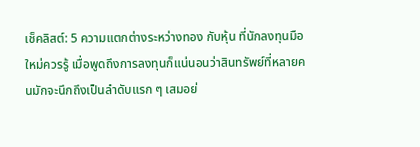เช็คลิสต์: 5 ความแตกต่างระหว่างทอง กับหุ้น ที่นักลงทุนมือใหม่ควรรู้ เมื่อพูดถึงการลงทุนก็แน่นอนว่าสินทรัพย์ที่หลายคนมักจะนึกถึงเป็นลำดับแรก ๆ เสมอย่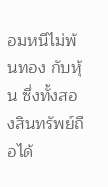อมหนีไม่พ้นทอง กับหุ้น ซึ่งทั้งสองสินทรัพย์ถือได้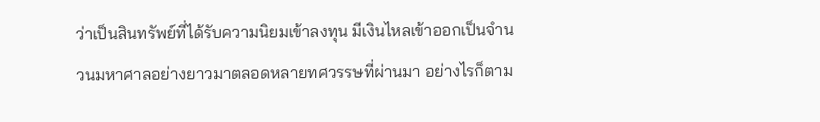ว่าเป็นสินทรัพย์ที่ได้รับความนิยมเข้าลงทุน มีเงินไหลเข้าออกเป็นจำนวนมหาศาลอย่างยาวมาตลอดหลายทศวรรษที่ผ่านมา อย่างไรก็ตาม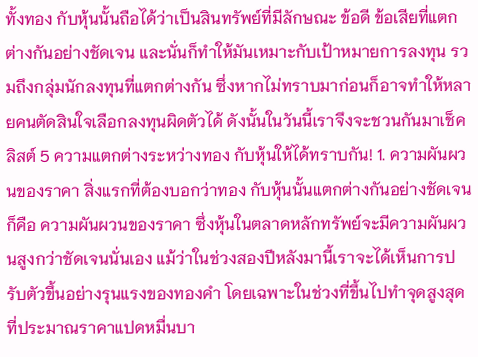ทั้งทอง กับหุ้นนั้นถือได้ว่าเป็นสินทรัพย์ที่มีลักษณะ ข้อดี ข้อเสียที่แตกต่างกันอย่างชัดเจน และนั่นก็ทำให้มันเหมาะกับเป้าหมายการลงทุน รวมถึงกลุ่มนักลงทุนที่แตกต่างกัน ซึ่งหากไม่ทราบมาก่อนก็อาจทำให้หลายคนตัดสินใจเลือกลงทุนผิดตัวได้ ดังนั้นในวันนี้เราจึงจะชวนกันมาเช็คลิสต์ 5 ความแตกต่างระหว่างทอง กับหุ้นให้ได้ทราบกัน! 1. ความผันผวนของราคา สิ่งแรกที่ต้องบอกว่าทอง กับหุ้นนั้นแตกต่างกันอย่างชัดเจนก็คือ ความผันผวนของราคา ซึ่งหุ้นในตลาดหลักทรัพย์จะมีความผันผวนสูงกว่าชัดเจนนั่นเอง แม้ว่าในช่วงสองปีหลังมานี้เราจะได้เห็นการปรับตัวขึ้นอย่างรุนแรงของทองคำ โดยเฉพาะในช่วงที่ขึ้นไปทำจุดสูงสุดที่ประมาณราคาแปดหมื่นบา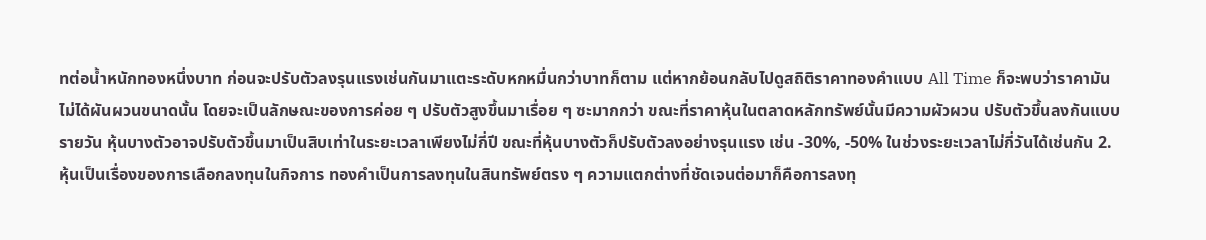ทต่อน้ำหนักทองหนึ่งบาท ก่อนจะปรับตัวลงรุนแรงเช่นกันมาแตะระดับหกหมื่นกว่าบาทก็ตาม แต่หากย้อนกลับไปดูสถิติราคาทองคำแบบ All Time ก็จะพบว่าราคามันไม่ได้ผันผวนขนาดนั้น โดยจะเป็นลักษณะของการค่อย ๆ ปรับตัวสูงขึ้นมาเรื่อย ๆ ซะมากกว่า ขณะที่ราคาหุ้นในตลาดหลักทรัพย์นั้นมีความผัวผวน ปรับตัวขึ้นลงกันแบบรายวัน หุ้นบางตัวอาจปรับตัวขึ้นมาเป็นสิบเท่าในระยะเวลาเพียงไม่กี่ปี ขณะที่หุ้นบางตัวก็ปรับตัวลงอย่างรุนแรง เช่น -30%, -50% ในช่วงระยะเวลาไม่กี่วันได้เช่นกัน 2. หุ้นเป็นเรื่องของการเลือกลงทุนในกิจการ ทองคำเป็นการลงทุนในสินทรัพย์ตรง ๆ ความแตกต่างที่ชัดเจนต่อมาก็คือการลงทุ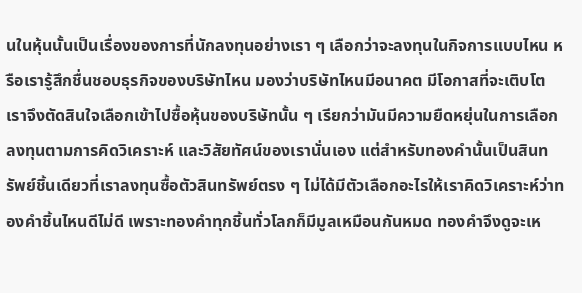นในหุ้นนั้นเป็นเรื่องของการที่นักลงทุนอย่างเรา ๆ เลือกว่าจะลงทุนในกิจการแบบไหน หรือเรารู้สึกชื่นชอบธุรกิจของบริษัทไหน มองว่าบริษัทไหนมีอนาคต มีโอกาสที่จะเติบโต เราจึงตัดสินใจเลือกเข้าไปซื้อหุ้นของบริษัทนั้น ๆ เรียกว่ามันมีความยืดหยุ่นในการเลือกลงทุนตามการคิดวิเคราะห์ และวิสัยทัศน์ของเรานั่นเอง แต่สำหรับทองคำนั้นเป็นสินทรัพย์ชิ้นเดียวที่เราลงทุนซื้อตัวสินทรัพย์ตรง ๆ ไม่ได้มีตัวเลือกอะไรให้เราคิดวิเคราะห์ว่าทองคำชิ้นไหนดีไม่ดี เพราะทองคำทุกชิ้นทั่วโลกก็มีมูลเหมือนกันหมด ทองคำจึงดูจะเห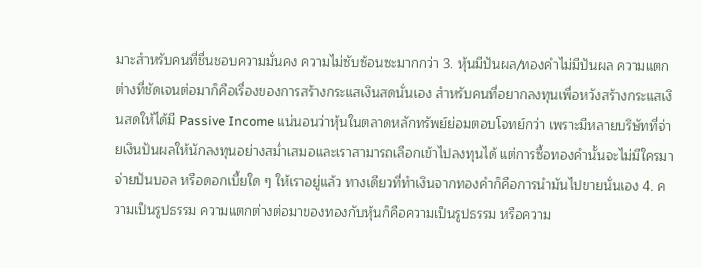มาะสำหรับคนที่ชื่นชอบความมั่นคง ความไม่ซับซ้อนซะมากกว่า 3. หุ้นมีปันผล/ทองคำไม่มีปันผล ความแตกต่างที่ชัดเจนต่อมาก็คือเรื่องของการสร้างกระแสเงินสดนั่นเอง สำหรับคนที่อยากลงทุนเพื่อหวังสร้างกระแสเงินสดให้ได้มี Passive Income แน่นอนว่าหุ้นในตลาดหลักทรัพย์ย่อมตอบโจทย์กว่า เพราะมีหลายบริษัทที่จ่ายเงินปันผลให้นักลงทุนอย่างสม่ำเสมอและเราสามารถเลือกเข้าไปลงทุนได้ แต่การซื้อทองคำนั้นจะไม่มีใครมาจ่ายปันบอล หรือดอกเบี้ยใด ๆ ให้เราอยู่แล้ว ทางเดียวที่ทำเงินจากทองคำก็คือการนำมันไปขายนั่นเอง 4. ความเป็นรูปธรรม ความแตกต่างต่อมาของทองกับหุ้นก็คือความเป็นรูปธรรม หรือความ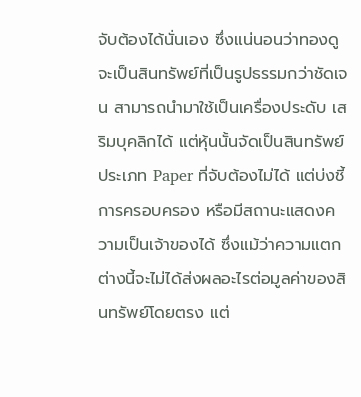จับต้องได้นั่นเอง ซึ่งแน่นอนว่าทองดูจะเป็นสินทรัพย์ที่เป็นรูปธรรมกว่าชัดเจน สามารถนำมาใช้เป็นเครื่องประดับ เสริมบุคลิกได้ แต่หุ้นนั้นจัดเป็นสินทรัพย์ประเภท Paper ที่จับต้องไม่ได้ แต่บ่งชี้การครอบครอง หรือมีสถานะแสดงความเป็นเจ้าของได้ ซึ่งแม้ว่าความแตกต่างนี้จะไม่ได้ส่งผลอะไรต่อมูลค่าของสินทรัพย์โดยตรง แต่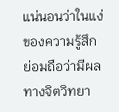แน่นอนว่าในแง่ของความรู้สึกย่อมถือว่ามีผลทางจิตวิทยา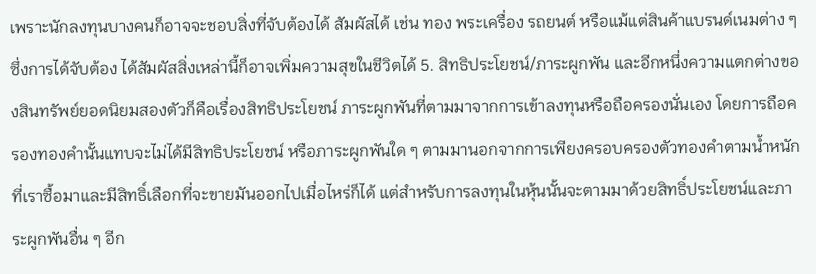เพราะนักลงทุนบางคนก็อาจจะชอบสิ่งที่จับต้องได้ สัมผัสได้ เช่น ทอง พระเครื่อง รถยนต์ หรือแม้แต่สินค้าแบรนด์เนมต่าง ๆ ซึ่งการได้จับต้อง ได้สัมผัสสิ่งเหล่านี้ก็อาจเพิ่มความสุขในชีวิตได้ 5. สิทธิประโยชน์/ภาระผูกพัน และอีกหนึ่งความแตกต่างของสินทรัพย์ยอดนิยมสองตัวก็คือเรื่องสิทธิประโยชน์ ภาระผูกพันที่ตามมาจากการเข้าลงทุนหรือถือครองนั่นเอง โดยการถือครองทองคำนั้นแทบจะไม่ได้มีสิทธิประโยชน์ หรือภาระผูกพันใด ๆ ตามมานอกจากการเพียงครอบครองตัวทองคำตามน้ำหนักที่เราซื้อมาและมีสิทธิ์เลือกที่จะขายมันออกไปเมื่อไหร่ก็ได้ แต่สำหรับการลงทุนในหุ้นนั้นจะตามมาด้วยสิทธิ์ประโยชน์และภาระผูกพันอื่น ๆ อีก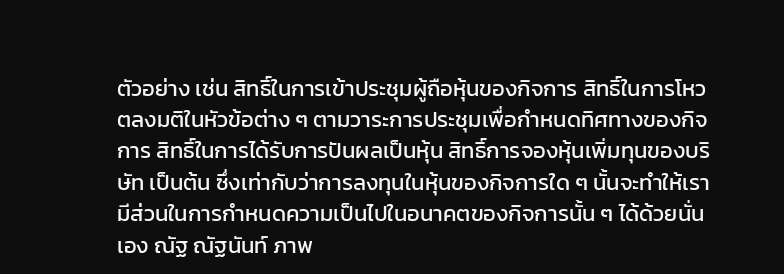ตัวอย่าง เช่น สิทธิ์ในการเข้าประชุมผู้ถือหุ้นของกิจการ สิทธิ์ในการโหวตลงมติในหัวข้อต่าง ๆ ตามวาระการประชุมเพื่อกำหนดทิศทางของกิจการ สิทธิ์ในการได้รับการปันผลเป็นหุ้น สิทธิ์การจองหุ้นเพิ่มทุนของบริษัท เป็นต้น ซึ่งเท่ากับว่าการลงทุนในหุ้นของกิจการใด ๆ นั้นจะทำให้เรามีส่วนในการกำหนดความเป็นไปในอนาคตของกิจการนั้น ๆ ได้ด้วยนั่นเอง ณัฐ ณัฐนันท์ ภาพ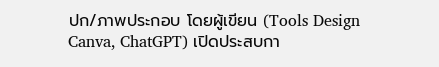ปก/ภาพประกอบ โดยผู้เขียน (Tools Design Canva, ChatGPT) เปิดประสบกา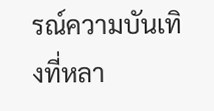รณ์ความบันเทิงที่หลา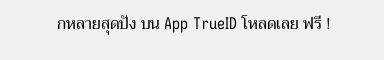กหลายสุดปัง บน App TrueID โหลดเลย ฟรี !